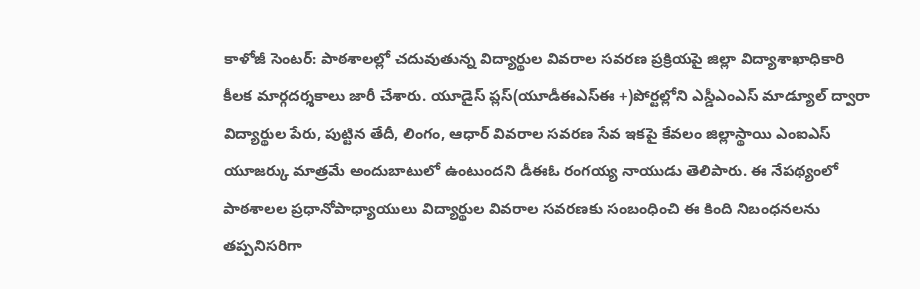కాళోజీ సెంటర్: పాఠశాలల్లో చదువుతున్న విద్యార్థుల వివరాల సవరణ ప్రక్రియపై జిల్లా విద్యాశాఖాధికారి కీలక మార్గదర్శకాలు జారీ చేశారు. యూడైస్ ప్లస్(యూడీఈఎస్ఈ +)పోర్టల్లోని ఎస్డీఎంఎస్ మాడ్యూల్ ద్వారా విద్యార్థుల పేరు, పుట్టిన తేదీ, లింగం, ఆధార్ వివరాల సవరణ సేవ ఇకపై కేవలం జిల్లాస్థాయి ఎంఐఎస్ యూజర్కు మాత్రమే అందుబాటులో ఉంటుందని డీఈఓ రంగయ్య నాయుడు తెలిపారు. ఈ నేపథ్యంలో పాఠశాలల ప్రధానోపాధ్యాయులు విద్యార్థుల వివరాల సవరణకు సంబంధించి ఈ కింది నిబంధనలను తప్పనిసరిగా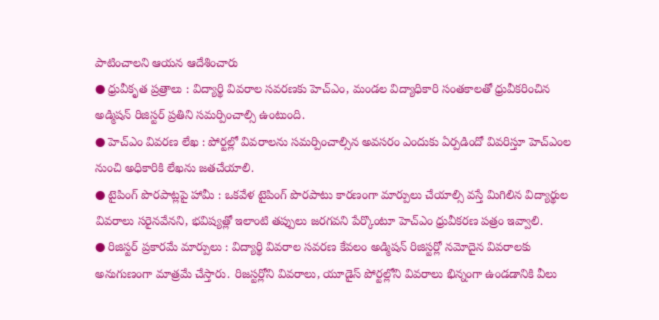పాటించాలని ఆయన ఆదేశించారు
● ధ్రువీకృత ప్రత్రాలు : విద్యార్థి వివరాల సవరణకు హెచ్ఎం, మండల విద్యాధికారి సంతకాలతో ధ్రువీకరించిన అడ్మిషన్ రిజిస్టర్ ప్రతిని సమర్పించాల్సి ఉంటుంది.
● హెచ్ఎం వివరణ లేఖ : పోర్టల్లో వివరాలను సమర్పించాల్సిన అవసరం ఎందుకు ఏర్పడిందో వివరిస్తూ హెచ్ఎంల నుంచి అధికారికి లేఖను జతచేయాలి.
● టైపింగ్ పొరపాట్లపై హామీ : ఒకవేళ టైపింగ్ పొరపాటు కారణంగా మార్పులు చేయాల్సి వస్తే మిగిలిన విద్యార్థుల వివరాలు సరైనవేనని, భవిష్యత్లో ఇలాంటి తప్పులు జరగవని పేర్కొంటూ హెచ్ఎం ధ్రువీకరణ పత్రం ఇవ్వాలి.
● రిజిస్టర్ ప్రకారమే మార్పులు : విద్యార్థి వివరాల సవరణ కేవలం అడ్మిషన్ రిజిస్టర్లో నమోదైన వివరాలకు అనుగుణంగా మాత్రమే చేస్తారు. రిజస్టర్లోని వివరాలు, యూడైస్ పోర్టల్లోని వివరాలు భిన్నంగా ఉండడానికి వీలు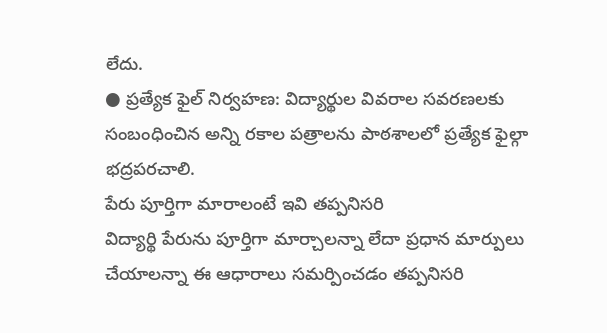లేదు.
● ప్రత్యేక ఫైల్ నిర్వహణ: విద్యార్థుల వివరాల సవరణలకు సంబంధించిన అన్ని రకాల పత్రాలను పాఠశాలలో ప్రత్యేక ఫైల్గా భద్రపరచాలి.
పేరు పూర్తిగా మారాలంటే ఇవి తప్పనిసరి
విద్యార్థి పేరును పూర్తిగా మార్చాలన్నా లేదా ప్రధాన మార్పులు చేయాలన్నా ఈ ఆధారాలు సమర్పించడం తప్పనిసరి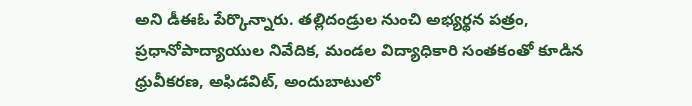అని డీఈఓ పేర్కొన్నారు. తల్లిదండ్రుల నుంచి అభ్యర్థన పత్రం, ప్రధానోపాద్యాయుల నివేదిక, మండల విద్యాధికారి సంతకంతో కూడిన ధ్రువీకరణ, అఫిడవిట్, అందుబాటులో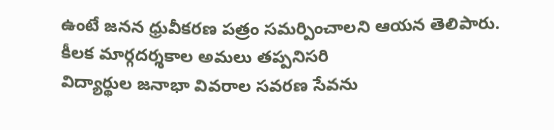ఉంటే జనన ధ్రువీకరణ పత్రం సమర్పించాలని ఆయన తెలిపారు.
కీలక మార్గదర్శకాల అమలు తప్పనిసరి
విద్యార్థుల జనాభా వివరాల సవరణ సేవను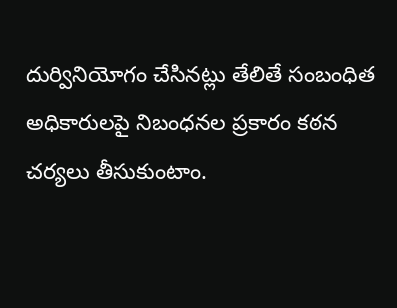దుర్వినియోగం చేసినట్లు తేలితే సంబంధిత అధికారులపై నిబంధనల ప్రకారం కఠన చర్యలు తీసుకుంటాం.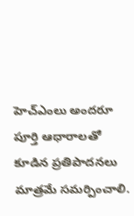హెచ్ఎంలు అందరూ పూర్తి ఆధారాలతో కూడిన ప్రతిపాదనలు మాత్రమే సమర్పించాలి.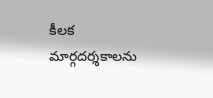కీలక మార్గదర్శకాలను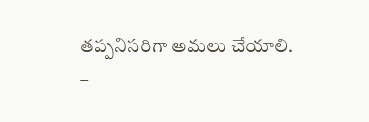తప్పనిసరిగా అమలు చేయాలి.
–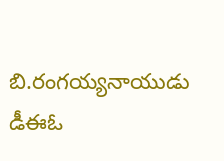బి.రంగయ్యనాయుడు డీఈఓ